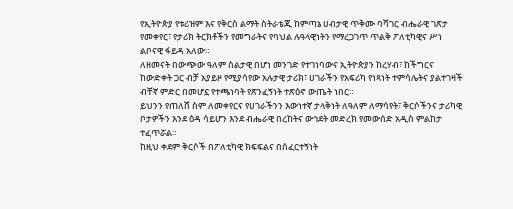የኢትዮጵያ የቱሪዝም እና የቅርስ ልማት ስትራቴጂ ከምጣኔ ሀብታዊ ጥቅሙ ባሻገር ብሔራዊ ገጽታ የመቀየር፣ የታሪክ ትርክቶችን የመግራትና የባህል ሉዓላዊነትን የማረጋገጥ ጥልቅ ፖለቲካዊና ሥነ ልቦናዊ ፋይዳ አለው።
ለዘመናት በውጭው ዓለም ስልታዊ በሆነ መንገድ የተገነባውና ኢትዮጵያን ከረሃብ፣ ከችግርና ከውድቀት ጋር ብቻ አያይዞ የሚያሳየው አሉታዊ ታሪክ፣ ሀገራችን የአፍሪካ የነጻነት ተምሳሌትና ያልተገዛች ብቸኛ ምድር በመሆኗ የተጫነባት የጽንፈኝነት ተጽዕኖ ውጤት ነበር።
ይህንን የጠለሸ ስም ለመቀየርና የሀገራችንን እውነተኛ ታላቅነት ለዓለም ለማሳየት፣ ቅርሶችንና ታሪካዊ ቦታዎችን እንደ ዕዳ ሳይሆን እንደ ብሔራዊ በረከትና ውኅደት መድረክ የመውሰድ አዲስ ምልከታ ተፈጥሯል።
ከዚህ ቀደም ቅርሶች በፖለቲካዊ ክፍፍልና በሰፈርተኝነት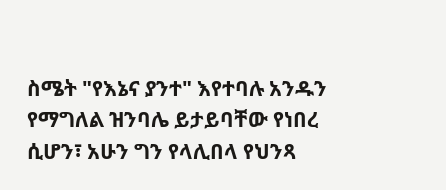ስሜት "የእኔና ያንተ" እየተባሉ አንዱን የማግለል ዝንባሌ ይታይባቸው የነበረ ሲሆን፣ አሁን ግን የላሊበላ የህንጻ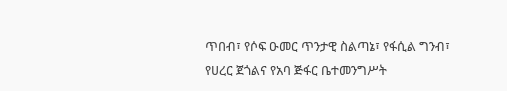ጥበብ፣ የሶፍ ዑመር ጥንታዊ ስልጣኔ፣ የፋሲል ግንብ፣ የሀረር ጀጎልና የአባ ጅፋር ቤተመንግሥት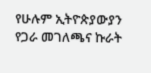የሁሉም ኢትዮጵያውያን የጋራ መገለጫና ኩራት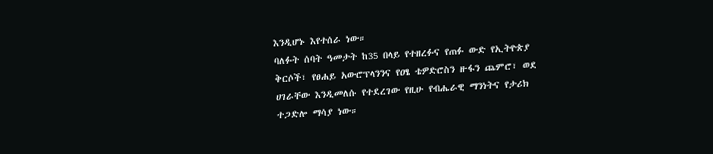እንዲሆኑ እየተሰራ ነው።
ባለፉት ሰባት ዓመታት ከ35 በላይ የተዘረፉና የጠፉ ውድ የኢትዮጵያ ቅርሶች፣ የፀሐይ አውሮፕላንንና የዐፄ ቴዎድሮስን ዙፋን ጨምሮ፣ ወደ ሀገራቸው እንዲመለሱ የተደረገው የዚሁ የብሔራዊ ማንነትና የታሪክ ተጋድሎ ማሳያ ነው።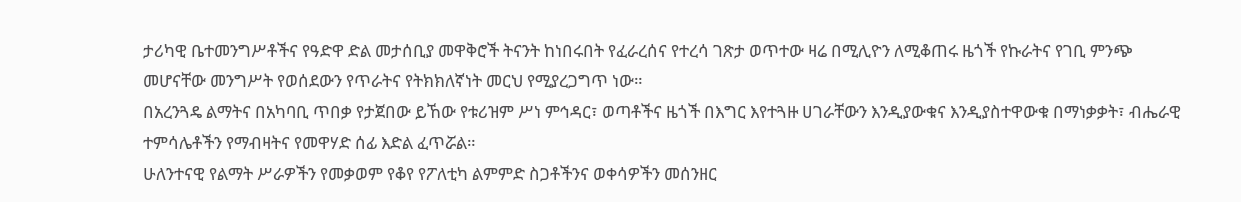ታሪካዊ ቤተመንግሥቶችና የዓድዋ ድል መታሰቢያ መዋቅሮች ትናንት ከነበሩበት የፈራረሰና የተረሳ ገጽታ ወጥተው ዛሬ በሚሊዮን ለሚቆጠሩ ዜጎች የኩራትና የገቢ ምንጭ መሆናቸው መንግሥት የወሰደውን የጥራትና የትክክለኛነት መርህ የሚያረጋግጥ ነው።
በአረንጓዴ ልማትና በአካባቢ ጥበቃ የታጀበው ይኸው የቱሪዝም ሥነ ምኅዳር፣ ወጣቶችና ዜጎች በእግር እየተጓዙ ሀገራቸውን እንዲያውቁና እንዲያስተዋውቁ በማነቃቃት፣ ብሔራዊ ተምሳሌቶችን የማብዛትና የመዋሃድ ሰፊ እድል ፈጥሯል።
ሁለንተናዊ የልማት ሥራዎችን የመቃወም የቆየ የፖለቲካ ልምምድ ስጋቶችንና ወቀሳዎችን መሰንዘር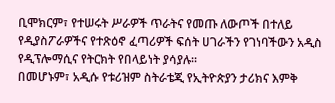ቢሞክርም፣ የተሠሩት ሥራዎች ጥራትና የመጡ ለውጦች በተለይ የዲያስፖራዎችና የተጽዕኖ ፈጣሪዎች ፍሰት ሀገራችን የገነባችውን አዲስ የዲፕሎማሲና የትርክት የበላይነት ያሳያሉ።
በመሆኑም፣ አዲሱ የቱሪዝም ስትራቴጂ የኢትዮጵያን ታሪክና እምቅ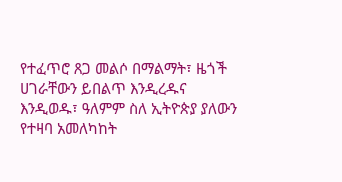የተፈጥሮ ጸጋ መልሶ በማልማት፣ ዜጎች ሀገራቸውን ይበልጥ እንዲረዱና እንዲወዱ፣ ዓለምም ስለ ኢትዮጵያ ያለውን የተዛባ አመለካከት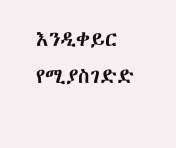እንዲቀይር የሚያስገድድ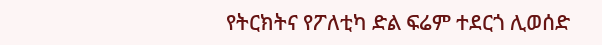የትርክትና የፖለቲካ ድል ፍሬም ተደርጎ ሊወሰድ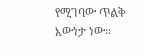የሚገባው ጥልቅ እውነታ ነው።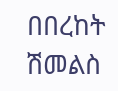በበረከት ሽመልስ